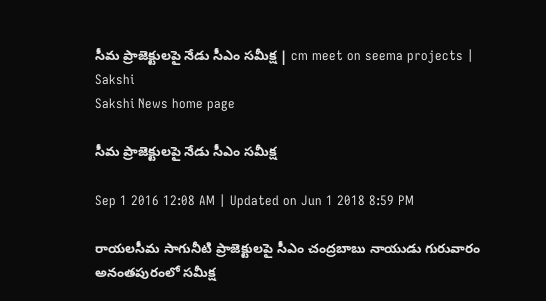సీమ ప్రాజెక్టులపై నేడు సీఎం సమీక్ష | cm meet on seema projects | Sakshi
Sakshi News home page

సీమ ప్రాజెక్టులపై నేడు సీఎం సమీక్ష

Sep 1 2016 12:08 AM | Updated on Jun 1 2018 8:59 PM

రాయలసీమ సాగునీటి ప్రాజెక్టులపై సీఎం చంద్రబాబు నాయుడు గురువారం అనంతపురంలో సమీక్ష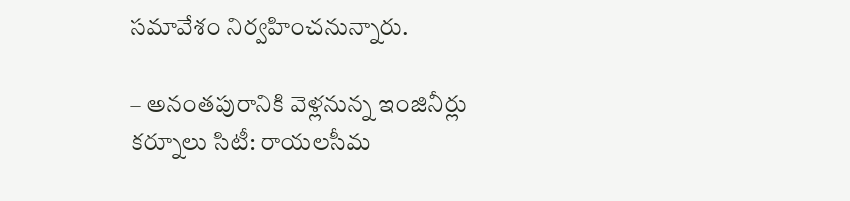సమావేశం నిర్వహించనున్నారు.

– అనంతపురానికి వెళ్లనున్న ఇంజినీర్లు
కర్నూలు సిటీ: రాయలసీమ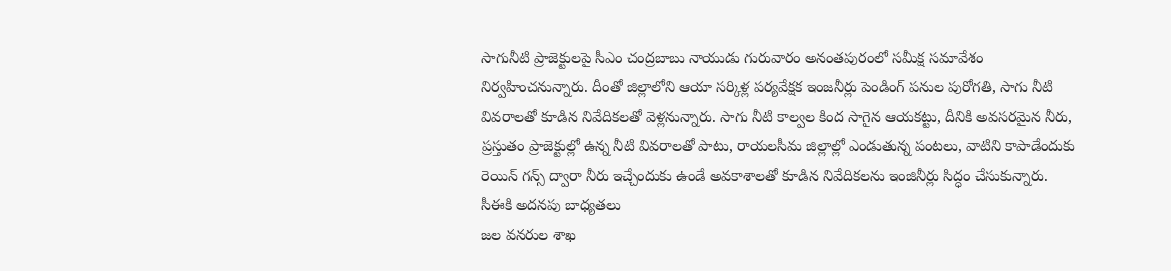సాగునీటి ప్రాజెక్టులపై సీఎం చంద్రబాబు నాయుడు గురువారం అనంతపురంలో సమీక్ష సమావేశం నిర్వహించనున్నారు. దీంతో జిల్లాలోని ఆయా సర్కిళ్ల పర్యవేక్షక ఇంజనీర్లు పెండింగ్‌ పనుల పురోగతి, సాగు నీటి వివరాలతో కూడిన నివేదికలతో వెళ్లనున్నారు. సాగు నీటి కాల్వల కింద సాగైన ఆయకట్టు, దీనికి అవసరమైన నీరు, ప్రస్తుతం ప్రాజెక్టుల్లో ఉన్న నీటి వివరాలతో పాటు, రాయలసీమ జిల్లాల్లో ఎండుతున్న పంటలు, వాటిని కాపాడేందుకు రెయిన్‌ గన్స్‌ ద్వారా నీరు ఇచ్చేందుకు ఉండే అవకాశాలతో కూడిన నివేదికలను ఇంజినీర్లు సిద్ధం చేసుకున్నారు.
సీఈకి అదనపు బాధ్యతలు
జల వనరుల శాఖ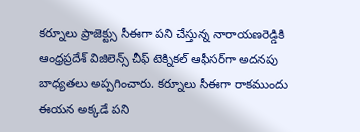కర్నూలు ప్రాజెక్ట్సు సీఈగా పని చేస్తున్న నారాయణరెడ్డికి ఆంధ్రప్రదేశ్‌ విజిలెన్స్‌ చీఫ్‌ టెక్నికల్‌ ఆఫీసర్‌గా అదనపు బాధ్యతలు అప్పగించారు. కర్నూలు సీఈగా రాకముందు ఈయన అక్కడే పని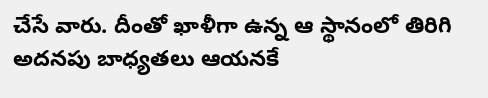చేసే వారు. దీంతో ఖాళీగా ఉన్న ఆ స్థానంలో తిరిగి అదనపు బాధ్యతలు ఆయనకే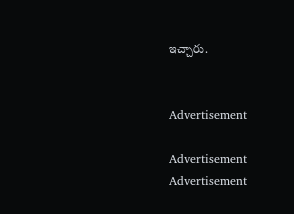ఇచ్చారు.


Advertisement

Advertisement
Advertisement